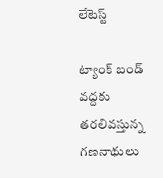లేటెస్ట్

ట్యాంక్ బండ్ వద్దకు తరలివస్తున్న గణనాథులు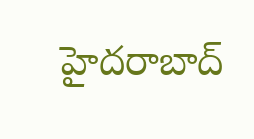హైదరాబాద్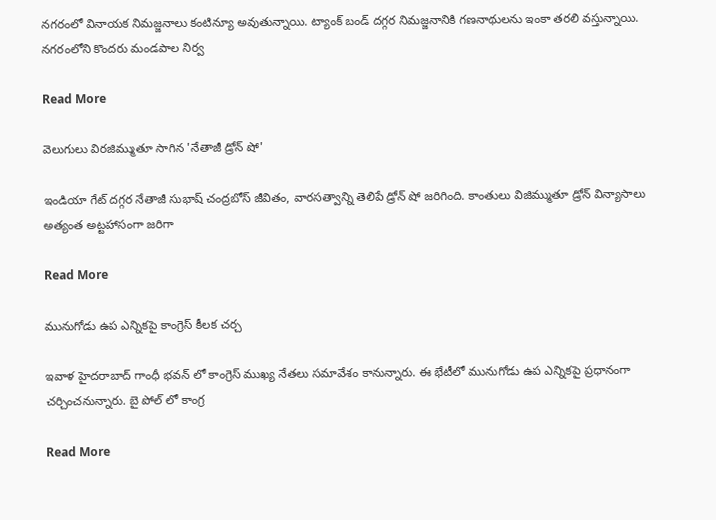నగరంలో వినాయక నిమజ్జనాలు కంటిన్యూ అవుతున్నాయి. ట్యాంక్ బండ్ దగ్గర నిమజ్జనానికి గణనాథులను ఇంకా తరలి వస్తున్నాయి. నగరంలోని కొందరు మండపాల నిర్వ

Read More

వెలుగులు విరజిమ్ముతూ సాగిన 'నేతాజీ డ్రోన్ షో'

ఇండియా గేట్ దగ్గర నేతాజీ సుభాష్ చంద్రబోస్ జీవితం, వారసత్వాన్ని తెలిపే డ్రోన్ షో జరిగింది. కాంతులు విజిమ్ముతూ డ్రోన్ విన్యాసాలు అత్యంత అట్టహాసంగా జరిగా

Read More

మునుగోడు ఉప ఎన్నికపై కాంగ్రెస్ కీలక చర్చ

ఇవాళ హైదరాబాద్ గాంధీ భవన్ లో కాంగ్రెస్ ముఖ్య నేతలు సమావేశం కానున్నారు. ఈ భేటీలో మునుగోడు ఉప ఎన్నికపై ప్రధానంగా చర్చించనున్నారు. బై పోల్ లో కాంగ్ర

Read More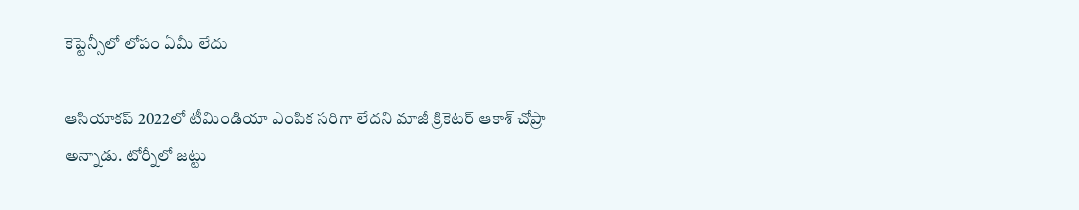కెప్టెన్సీలో లోపం ఏమీ లేదు

ఆసియాకప్ 2022లో టీమిండియా ఎంపిక సరిగా లేదని మాజీ క్రికెటర్ ఆకాశ్ చోప్రా అన్నాడు. టోర్నీలో జట్టు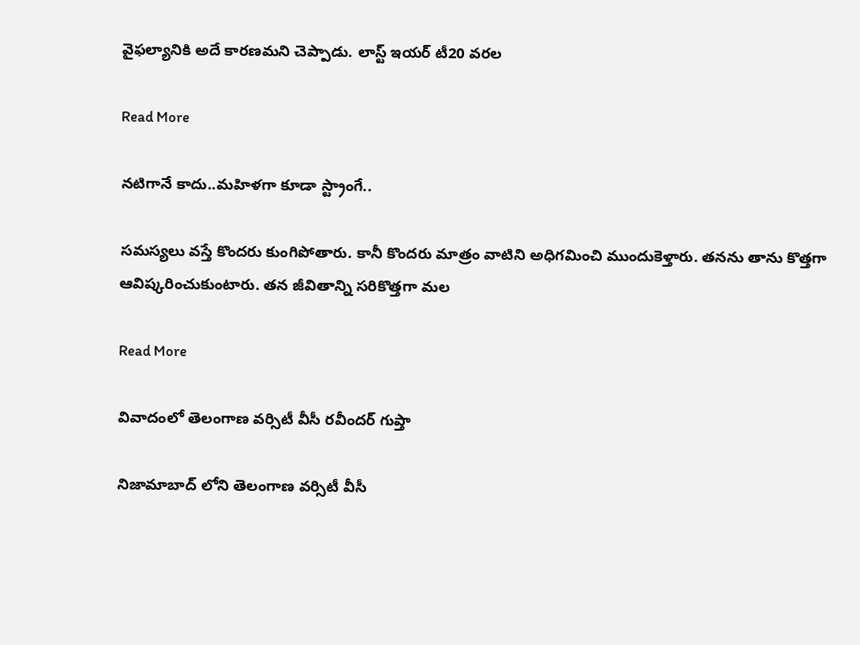వైఫల్యానికి అదే కారణమని చెప్పాడు. లాస్ట్ ఇయర్ టీ20 వరల

Read More

నటిగానే కాదు..మహిళగా కూడా స్ట్రాంగే..

సమస్యలు వస్తే కొందరు కుంగిపోతారు. కానీ కొందరు మాత్రం వాటిని అధిగమించి ముందుకెళ్తారు. తనను తాను కొత్తగా ఆవిష్కరించుకుంటారు. తన జీవితాన్ని సరికొత్తగా మల

Read More

వివాదంలో తెలంగాణ వర్సిటీ వీసీ రవీందర్ గుప్తా

నిజామాబాద్ లోని తెలంగాణ వర్సిటీ వీసీ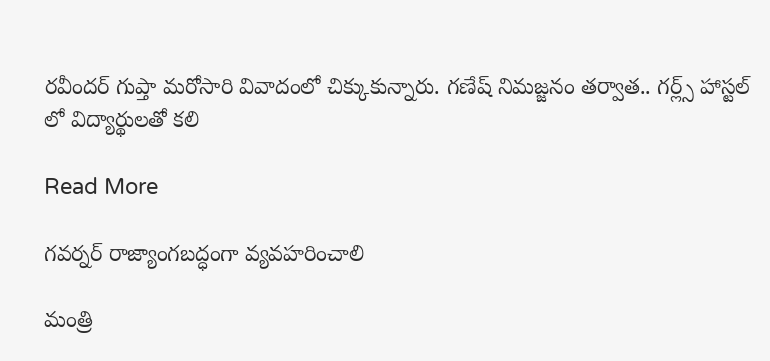రవీందర్ గుప్తా మరోసారి వివాదంలో చిక్కుకున్నారు. గణేష్ నిమజ్జనం తర్వాత.. గర్ల్స్ హాస్టల్ లో విద్యార్థులతో కలి

Read More

గవర్నర్ రాజ్యాంగబద్ధంగా వ్యవహరించాలి

మంత్రి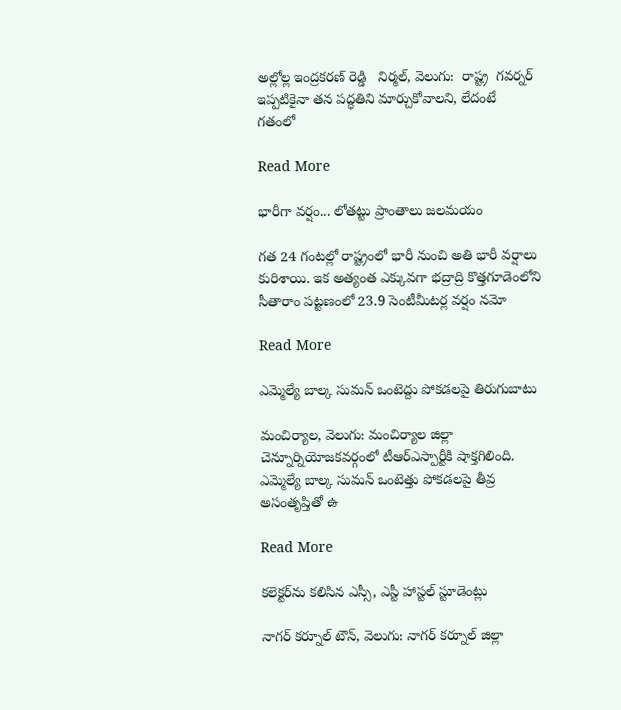అల్లోల్ల ఇంద్రకరణ్ రెడ్డి   నిర్మల్, వెలుగు:  రాష్ట్ర  గవర్నర్ ఇప్పటికైనా తన పద్ధతిని మార్చుకోవాలని, లేదంటే  గతంలో

Read More

భారీగా వర్షం... లోతట్టు ప్రాంతాలు జలమయం

గత 24 గంటల్లో రాష్ట్రంలో భారీ నుంచి అతి భారీ వర్షాలు కురిశాయి. ఇక అత్యంత ఎక్కువగా భద్రాద్రి కొత్తగూడెంలోని సీతారాం పట్టణంలో 23.9 సెంటీమీటర్ల వర్షం నమో

Read More

ఎమ్మెల్యే బాల్క సుమన్ ఒంటెద్దు పోకడలపై తిరుగుబాటు

మంచిర్యాల, వెలుగు: మంచిర్యాల జిల్లా చెన్నూర్నియోజకవర్గంలో టీఆర్ఎస్పార్టీకి షాక్తగిలింది. ఎమ్మెల్యే బాల్క సుమన్ ఒంటెత్తు పోకడలపై తీవ్ర అసంతృప్తితో ఉ

Read More

కలెక్టర్‌‌ను కలిసిన ఎస్సీ, ఎస్టీ హాస్టల్ స్టూడెంట్లు

నాగర్ కర్నూల్ టౌన్, వెలుగు: నాగర్ కర్నూల్‌ జిల్లా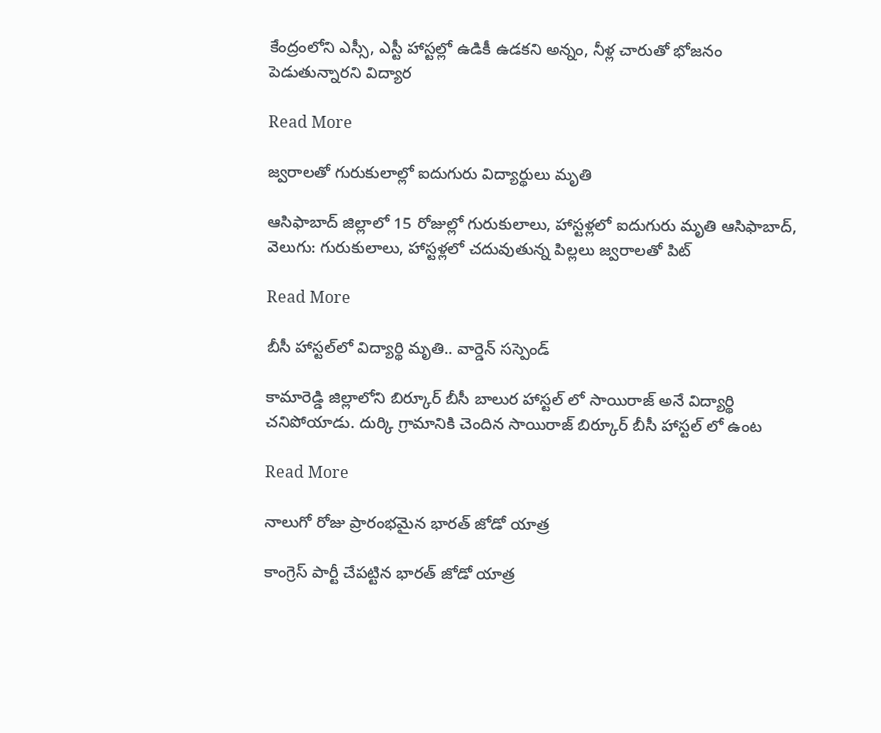కేంద్రంలోని ఎస్సీ, ఎస్టీ హాస్టల్లో ఉడికీ ఉడకని అన్నం, నీళ్ల చారుతో భోజనం పెడుతున్నారని విద్యార

Read More

జ్వరాలతో గురుకులాల్లో ఐదుగురు విద్యార్థులు మృతి

ఆసిఫాబాద్ జిల్లాలో 15 రోజుల్లో గురుకులాలు, హాస్టళ్లలో ఐదుగురు మృతి ఆసిఫాబాద్, వెలుగు: గురుకులాలు, హాస్టళ్లలో చదువుతున్న పిల్లలు జ్వరాలతో పిట్

Read More

బీసీ హాస్టల్‍లో విద్యార్థి మృతి.. వార్డెన్ సస్పెండ్

కామారెడ్డి జిల్లాలోని బిర్కూర్ బీసీ బాలుర హాస్టల్ లో సాయిరాజ్ అనే విద్యార్థి చనిపోయాడు. దుర్కి గ్రామానికి చెందిన సాయిరాజ్ బిర్కూర్ బీసీ హాస్టల్ లో ఉంట

Read More

నాలుగో రోజు ప్రారంభమైన భారత్ జోడో యాత్ర

కాంగ్రెస్ పార్టీ చేపట్టిన భారత్ జోడో యాత్ర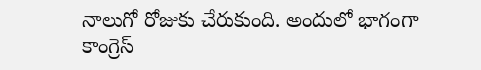నాలుగో రోజుకు చేరుకుంది. అందులో భాగంగా కాంగ్రెస్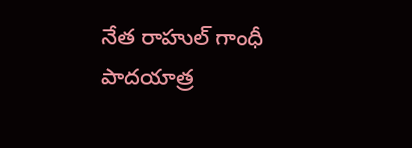నేత రాహుల్ గాంధీ పాదయాత్ర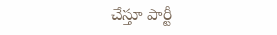చేస్తూ పార్టీ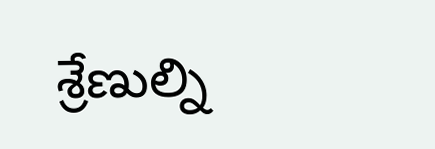శ్రేణుల్ని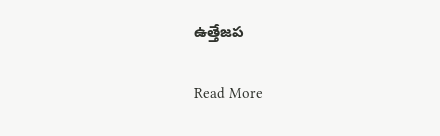ఉత్తేజప

Read More